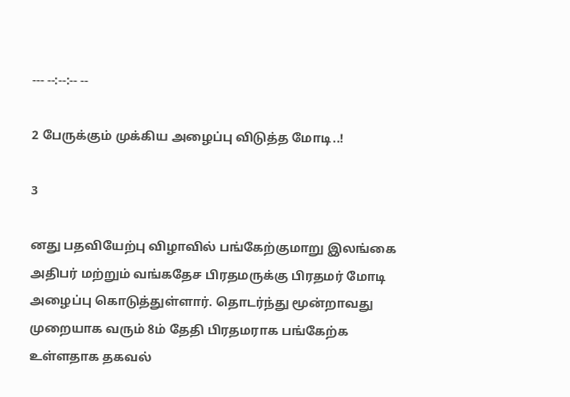--- --:--:-- --

2 பேருக்கும் முக்கிய அழைப்பு விடுத்த மோடி..!

3

னது பதவியேற்பு விழாவில் பங்கேற்குமாறு இலங்கை அதிபர் மற்றும் வங்கதேச பிரதமருக்கு பிரதமர் மோடி அழைப்பு கொடுத்துள்ளார். தொடர்ந்து மூன்றாவது முறையாக வரும் 8ம் தேதி பிரதமராக பங்கேற்க உள்ளதாக தகவல்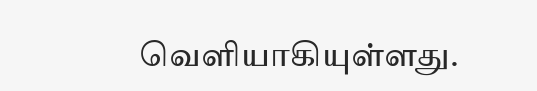வெளியாகியுள்ளது.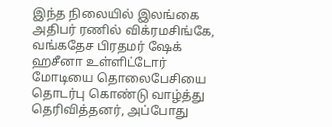இந்த நிலையில் இலங்கை அதிபர் ரணில் விக்ரமசிங்கே, வங்கதேச பிரதமர் ஷேக் ஹசீனா உள்ளிட்டோர் மோடியை தொலைபேசியை தொடர்பு கொண்டு வாழ்த்து தெரிவித்தனர், அப்போது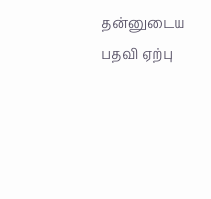தன்னுடைய பதவி ஏற்பு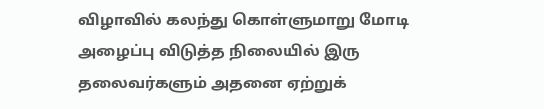விழாவில் கலந்து கொள்ளுமாறு மோடி அழைப்பு விடுத்த நிலையில் இரு தலைவர்களும் அதனை ஏற்றுக்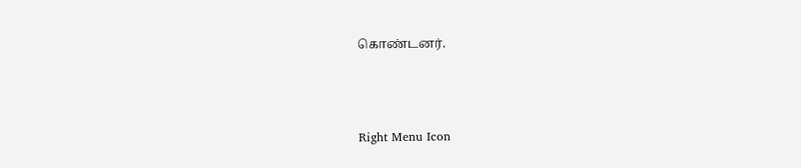கொண்டனர்.



Right Menu Icon